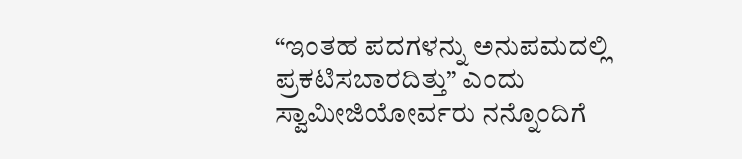“ಇಂತಹ ಪದಗಳನ್ನು ಅನುಪಮದಲ್ಲಿ ಪ್ರಕಟಿಸಬಾರದಿತ್ತು” ಎಂದು ಸ್ವಾಮೀಜಿಯೋರ್ವರು ನನ್ನೊಂದಿಗೆ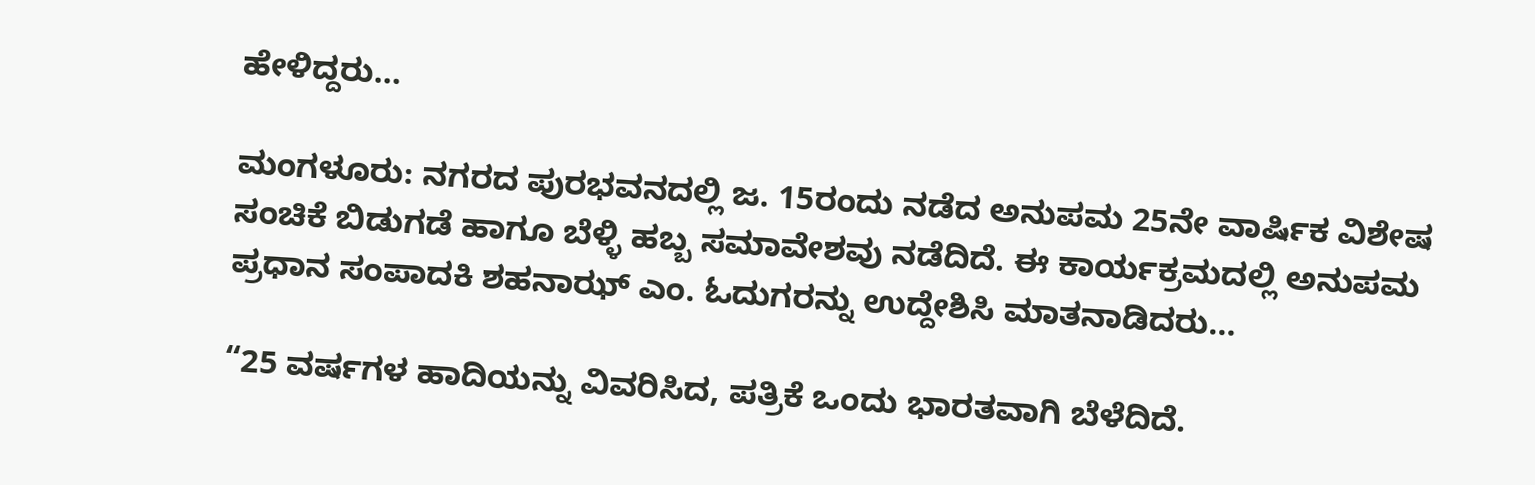ಹೇಳಿದ್ದರು…

ಮಂಗಳೂರು: ನಗರದ ಪುರಭವನದಲ್ಲಿ ಜ. 15ರಂದು ನಡೆದ ಅನುಪಮ 25ನೇ ವಾರ್ಷಿಕ ವಿಶೇಷ ಸಂಚಿಕೆ ಬಿಡುಗಡೆ ಹಾಗೂ ಬೆಳ್ಳಿ ಹಬ್ಬ ಸಮಾವೇಶವು ನಡೆದಿದೆ. ಈ ಕಾರ್ಯಕ್ರಮದಲ್ಲಿ ಅನುಪಮ ಪ್ರಧಾನ ಸಂಪಾದಕಿ ಶಹನಾಝ್ ಎಂ. ಓದುಗರನ್ನು ಉದ್ದೇಶಿಸಿ ಮಾತನಾಡಿದರು…

“25 ವರ್ಷಗಳ ಹಾದಿಯನ್ನು ವಿವರಿಸಿದ, ಪತ್ರಿಕೆ ಒಂದು ಭಾರತವಾಗಿ ಬೆಳೆದಿದೆ.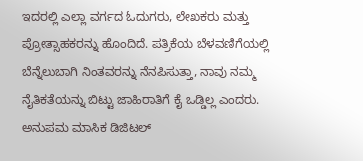ಇದರಲ್ಲಿ ಎಲ್ಲಾ ವರ್ಗದ ಓದುಗರು, ಲೇಖಕರು ಮತ್ತು ಪ್ರೋತ್ಸಾಹಕರನ್ನು ಹೊಂದಿದೆ. ಪತ್ರಿಕೆಯ ಬೆಳವಣಿಗೆಯಲ್ಲಿ ಬೆನ್ನೆಲುಬಾಗಿ ನಿಂತವರನ್ನು ನೆನಪಿಸುತ್ತಾ, ನಾವು ನಮ್ಮ ನೈತಿಕತೆಯನ್ನು ಬಿಟ್ಟು ಜಾಹಿರಾತಿಗೆ ಕೈ ಒಡ್ಡಿಲ್ಲ ಎಂದರು. ಅನುಪಮ ಮಾಸಿಕ ಡಿಜಿಟಲ್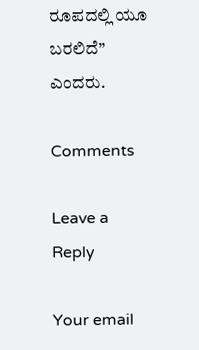ರೂಪದಲ್ಲಿ ಯೂ ಬರಲಿದೆ” ಎಂದರು.

Comments

Leave a Reply

Your email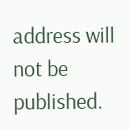address will not be published.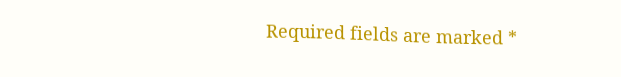Required fields are marked *